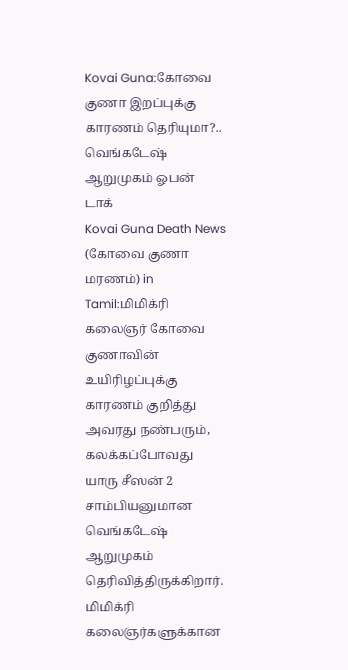Kovai Guna:கோவை குணா இறப்புக்கு காரணம் தெரியுமா?.. வெங்கடேஷ் ஆறுமுகம் ஓபன் டாக்
Kovai Guna Death News (கோவை குணா மரணம்) in Tamil:மிமிக்ரி கலைஞர் கோவை குணாவின் உயிரிழப்புக்கு காரணம் குறித்து அவரது நண்பரும், கலக்கப்போவது யாரு சீஸன் 2 சாம்பியனுமான வெங்கடேஷ் ஆறுமுகம் தெரிவித்திருக்கிறார்.
மிமிக்ரி கலைஞர்களுக்கான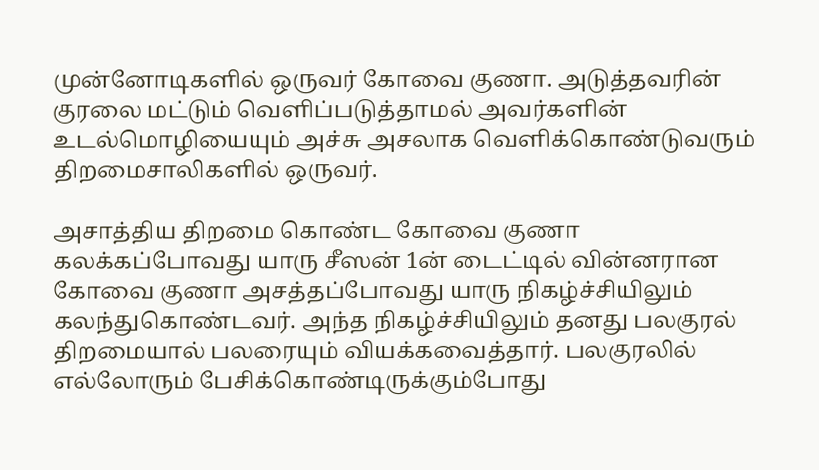முன்னோடிகளில் ஒருவர் கோவை குணா. அடுத்தவரின் குரலை மட்டும் வெளிப்படுத்தாமல் அவர்களின் உடல்மொழியையும் அச்சு அசலாக வெளிக்கொண்டுவரும் திறமைசாலிகளில் ஒருவர்.

அசாத்திய திறமை கொண்ட கோவை குணா
கலக்கப்போவது யாரு சீஸன் 1ன் டைட்டில் வின்னரான கோவை குணா அசத்தப்போவது யாரு நிகழ்ச்சியிலும் கலந்துகொண்டவர். அந்த நிகழ்ச்சியிலும் தனது பலகுரல் திறமையால் பலரையும் வியக்கவைத்தார். பலகுரலில் எல்லோரும் பேசிக்கொண்டிருக்கும்போது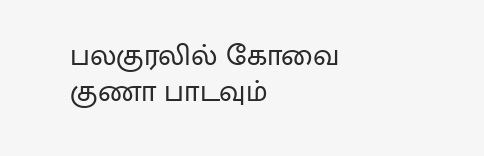பலகுரலில் கோவை குணா பாடவும்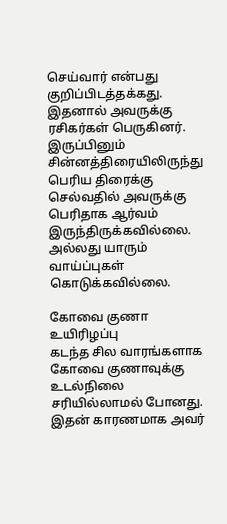செய்வார் என்பது குறிப்பிடத்தக்கது. இதனால் அவருக்கு ரசிகர்கள் பெருகினர். இருப்பினும் சின்னத்திரையிலிருந்து பெரிய திரைக்கு செல்வதில் அவருக்கு பெரிதாக ஆர்வம் இருந்திருக்கவில்லை. அல்லது யாரும் வாய்ப்புகள் கொடுக்கவில்லை.

கோவை குணா உயிரிழப்பு
கடந்த சில வாரங்களாக கோவை குணாவுக்கு உடல்நிலை சரியில்லாமல் போனது. இதன் காரணமாக அவர்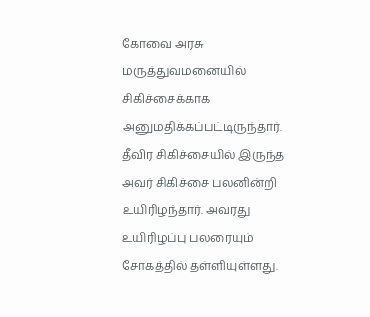கோவை அரசு மருத்துவமனையில் சிகிச்சைக்காக அனுமதிக்கப்பட்டிருந்தார். தீவிர சிகிச்சையில் இருந்த அவர் சிகிச்சை பலனின்றி உயிரிழந்தார். அவரது உயிரிழப்பு பலரையும் சோகத்தில் தள்ளியுள்ளது.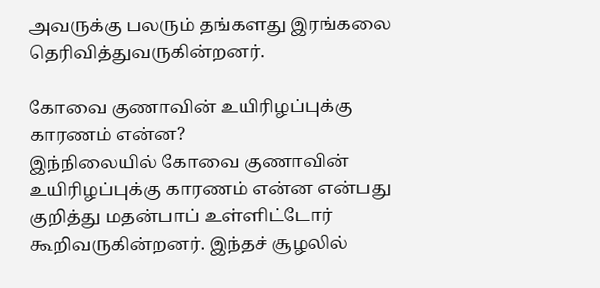அவருக்கு பலரும் தங்களது இரங்கலை தெரிவித்துவருகின்றனர்.

கோவை குணாவின் உயிரிழப்புக்கு காரணம் என்ன?
இந்நிலையில் கோவை குணாவின் உயிரிழப்புக்கு காரணம் என்ன என்பது குறித்து மதன்பாப் உள்ளிட்டோர் கூறிவருகின்றனர். இந்தச் சூழலில்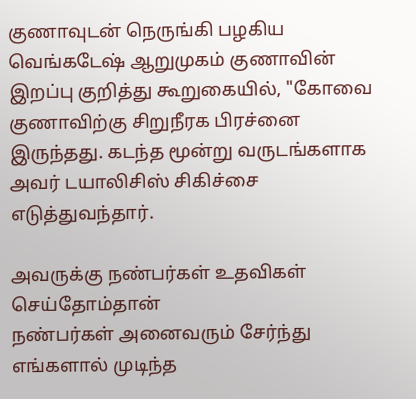குணாவுடன் நெருங்கி பழகிய வெங்கடேஷ் ஆறுமுகம் குணாவின் இறப்பு குறித்து கூறுகையில், "கோவை குணாவிற்கு சிறுநீரக பிரச்னை இருந்தது. கடந்த மூன்று வருடங்களாக அவர் டயாலிசிஸ் சிகிச்சை எடுத்துவந்தார்.

அவருக்கு நண்பர்கள் உதவிகள் செய்தோம்தான்
நண்பர்கள் அனைவரும் சேர்ந்து எங்களால் முடிந்த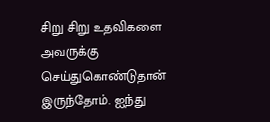சிறு சிறு உதவிகளை அவருக்கு செய்துகொண்டுதான் இருந்தோம். ஐந்து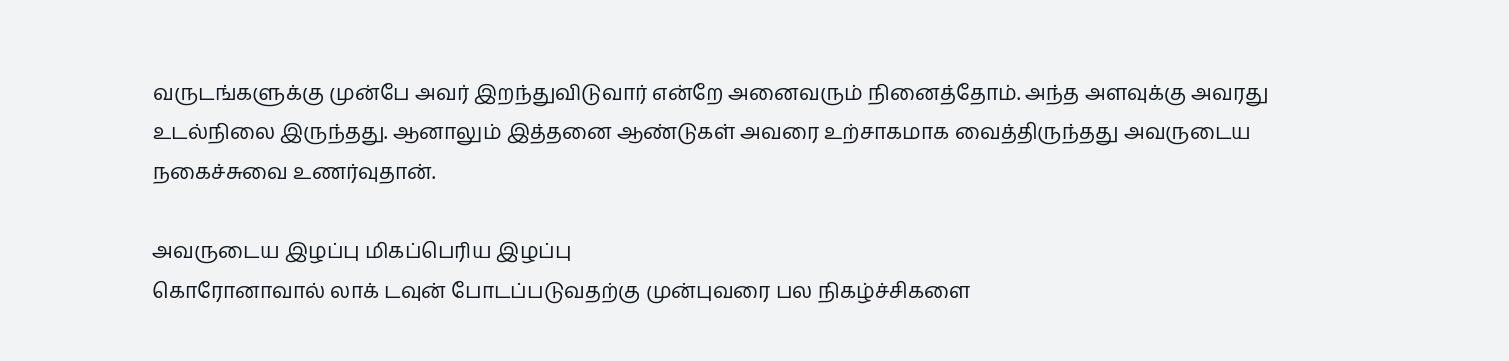வருடங்களுக்கு முன்பே அவர் இறந்துவிடுவார் என்றே அனைவரும் நினைத்தோம். அந்த அளவுக்கு அவரது உடல்நிலை இருந்தது. ஆனாலும் இத்தனை ஆண்டுகள் அவரை உற்சாகமாக வைத்திருந்தது அவருடைய நகைச்சுவை உணர்வுதான்.

அவருடைய இழப்பு மிகப்பெரிய இழப்பு
கொரோனாவால் லாக் டவுன் போடப்படுவதற்கு முன்புவரை பல நிகழ்ச்சிகளை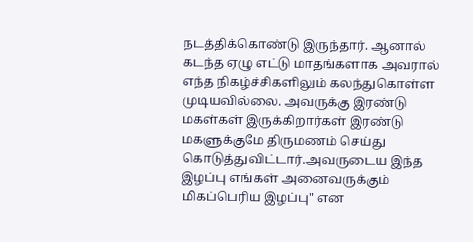நடத்திக்கொண்டு இருந்தார். ஆனால் கடந்த ஏழு எட்டு மாதங்களாக அவரால் எந்த நிகழ்ச்சிகளிலும் கலந்துகொள்ள முடியவில்லை. அவருக்கு இரண்டு மகள்கள் இருக்கிறார்கள் இரண்டு மகளுக்குமே திருமணம் செய்து கொடுத்துவிட்டார்.அவருடைய இந்த இழப்பு எங்கள் அனைவருக்கும் மிகப்பெரிய இழப்பு" என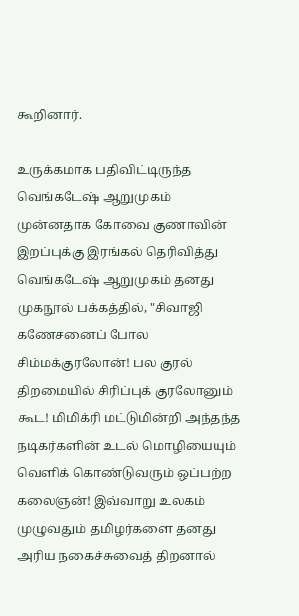கூறினார்.

உருக்கமாக பதிவிட்டிருந்த வெங்கடேஷ் ஆறுமுகம்
முன்னதாக கோவை குணாவின் இறப்புக்கு இரங்கல் தெரிவித்து வெங்கடேஷ் ஆறுமுகம் தனது முகநூல் பக்கத்தில், "சிவாஜி கணேசனைப் போல சிம்மக்குரலோன்! பல குரல் திறமையில் சிரிப்புக் குரலோனும் கூட! மிமிக்ரி மட்டுமின்றி அந்தந்த நடிகர்களின் உடல் மொழியையும் வெளிக் கொண்டுவரும் ஒப்பற்ற கலைஞன்! இவ்வாறு உலகம் முழுவதும் தமிழர்களை தனது அரிய நகைச்சுவைத் திறனால்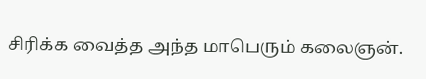சிரிக்க வைத்த அந்த மாபெரும் கலைஞன்.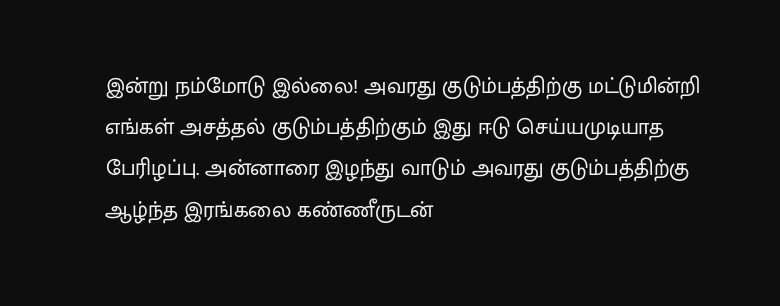இன்று நம்மோடு இல்லை! அவரது குடும்பத்திற்கு மட்டுமின்றி எங்கள் அசத்தல் குடும்பத்திற்கும் இது ஈடு செய்யமுடியாத பேரிழப்பு. அன்னாரை இழந்து வாடும் அவரது குடும்பத்திற்கு ஆழ்ந்த இரங்கலை கண்ணீருடன்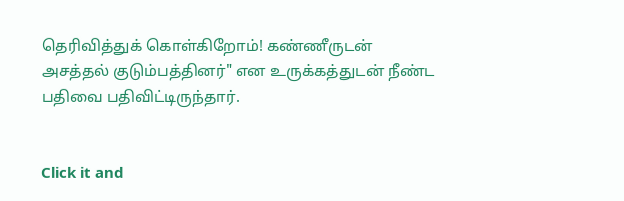தெரிவித்துக் கொள்கிறோம்! கண்ணீருடன் அசத்தல் குடும்பத்தினர்" என உருக்கத்துடன் நீண்ட பதிவை பதிவிட்டிருந்தார்.


Click it and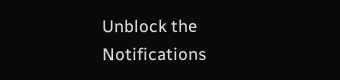Unblock the Notifications